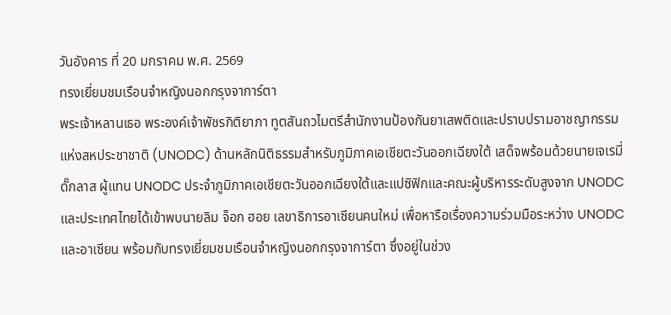วันอังคาร ที่ 20 มกราคม พ.ศ. 2569
ทรงเยี่ยมชมเรือนจำหญิงนอกกรุงจาการ์ตา
พระเจ้าหลานเธอ พระองค์เจ้าพัชรกิติยาภา ทูตสันถวไมตรีสำนักงานป้องกันยาเสพติดและปราบปรามอาชญากรรมแห่งสหประชาชาติ (UNODC) ด้านหลักนิติธรรมสำหรับภูมิภาคเอเชียตะวันออกเฉียงใต้ เสด็จพร้อมด้วยนายเจเรมี่ดั๊กลาส ผู้แทน UNODC ประจำภูมิภาคเอเชียตะวันออกเฉียงใต้และแปซิฟิกและคณะผู้บริหารระดับสูงจาก UNODC และประเทศไทยได้เข้าพบนายลิม จ็อก ฮอย เลขาธิการอาเซียนคนใหม่ เพื่อหารือเรื่องความร่วมมือระหว่าง UNODC และอาเซียน พร้อมกับทรงเยี่ยมชมเรือนจำหญิงนอกกรุงจาการ์ตา ซึ่งอยู่ในช่วง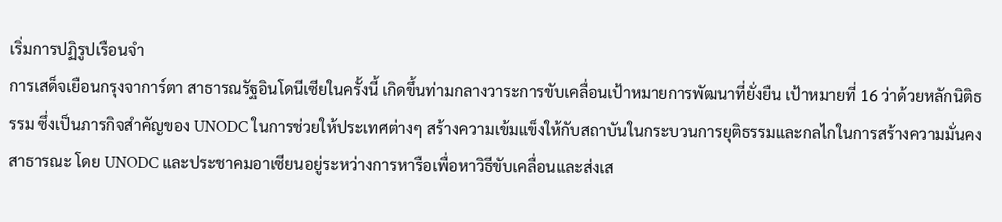เริ่มการปฏิรูปเรือนจำ
การเสด็จเยือนกรุงจาการ์ตา สาธารณรัฐอินโดนีเซียในครั้งนี้ เกิดขึ้นท่ามกลางวาระการขับเคลื่อนเป้าหมายการพัฒนาที่ยั่งยืน เป้าหมายที่ 16 ว่าด้วยหลักนิติธรรม ซึ่งเป็นภารกิจสำคัญของ UNODC ในการช่วยให้ประเทศต่างๆ สร้างความเข้มแข็งให้กับสถาบันในกระบวนการยุติธรรมและกลไกในการสร้างความมั่นคงสาธารณะ โดย UNODC และประชาคมอาเซียนอยู่ระหว่างการหารือเพื่อหาวิธีขับเคลื่อนและส่งเส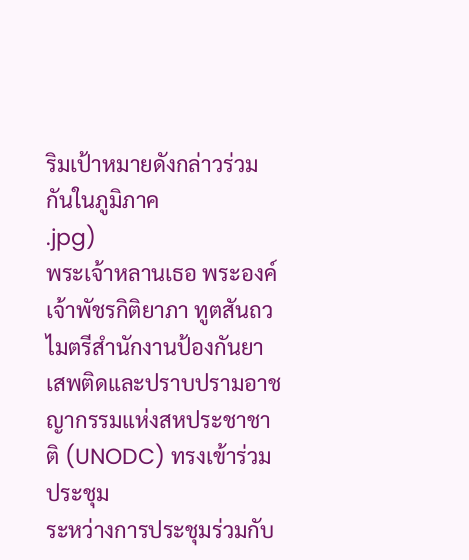ริมเป้าหมายดังกล่าวร่วมกันในภูมิภาค
.jpg)
พระเจ้าหลานเธอ พระองค์เจ้าพัชรกิติยาภา ทูตสันถวไมตรีสำนักงานป้องกันยาเสพติดและปราบปรามอาชญากรรมแห่งสหประชาชาติ (UNODC) ทรงเข้าร่วมประชุม
ระหว่างการประชุมร่วมกับ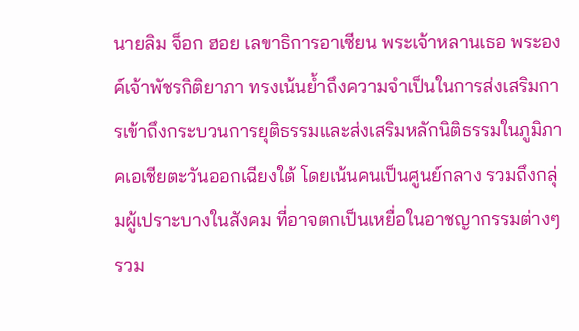นายลิม จ็อก ฮอย เลขาธิการอาเซียน พระเจ้าหลานเธอ พระองค์เจ้าพัชรกิติยาภา ทรงเน้นย้ำถึงความจำเป็นในการส่งเสริมการเข้าถึงกระบวนการยุติธรรมและส่งเสริมหลักนิติธรรมในภูมิภาคเอเชียตะวันออกเฉียงใต้ โดยเน้นคนเป็นศูนย์กลาง รวมถึงกลุ่มผู้เปราะบางในสังคม ที่อาจตกเป็นเหยื่อในอาชญากรรมต่างๆ รวม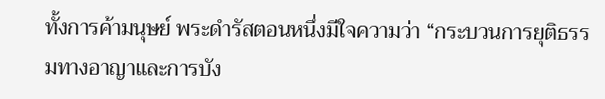ทั้งการค้ามนุษย์ พระดำรัสตอนหนึ่งมีใจความว่า “กระบวนการยุติธรรมทางอาญาและการบัง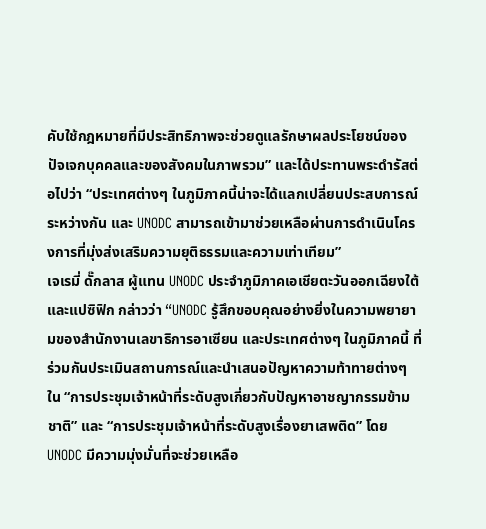คับใช้กฎหมายที่มีประสิทธิภาพจะช่วยดูแลรักษาผลประโยชน์ของปัจเจกบุคคลและของสังคมในภาพรวม” และได้ประทานพระดำรัสต่อไปว่า “ประเทศต่างๆ ในภูมิภาคนี้น่าจะได้แลกเปลี่ยนประสบการณ์ระหว่างกัน และ UNODC สามารถเข้ามาช่วยเหลือผ่านการดำเนินโครงการที่มุ่งส่งเสริมความยุติธรรมและความเท่าเทียม”
เจเรมี่ ดั๊กลาส ผู้แทน UNODC ประจำภูมิภาคเอเชียตะวันออกเฉียงใต้และแปซิฟิก กล่าวว่า “UNODC รู้สึกขอบคุณอย่างยิ่งในความพยายามของสำนักงานเลขาธิการอาเซียน และประเทศต่างๆ ในภูมิภาคนี้ ที่ร่วมกันประเมินสถานการณ์และนำเสนอปัญหาความท้าทายต่างๆ ใน “การประชุมเจ้าหน้าที่ระดับสูงเกี่ยวกับปัญหาอาชญากรรมข้ามชาติ” และ “การประชุมเจ้าหน้าที่ระดับสูงเรื่องยาเสพติด” โดย UNODC มีความมุ่งมั่นที่จะช่วยเหลือ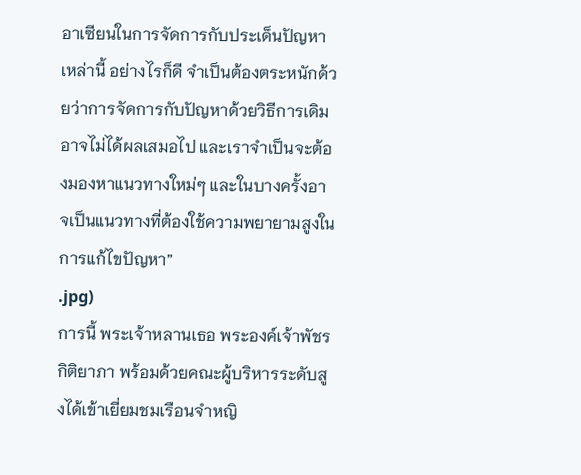อาเซียนในการจัดการกับประเด็นปัญหาเหล่านี้ อย่างไรก็ดี จำเป็นต้องตระหนักด้วยว่าการจัดการกับปัญหาด้วยวิธีการเดิมอาจไม่ได้ผลเสมอไป และเราจำเป็นจะต้องมองหาแนวทางใหม่ๆ และในบางครั้งอาจเป็นแนวทางที่ต้องใช้ความพยายามสูงในการแก้ไขปัญหา”
.jpg)
การนี้ พระเจ้าหลานเธอ พระองค์เจ้าพัชรกิติยาภา พร้อมด้วยคณะผู้บริหารระดับสูงได้เข้าเยี่ยมชมเรือนจำหญิ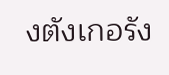งตังเกอรัง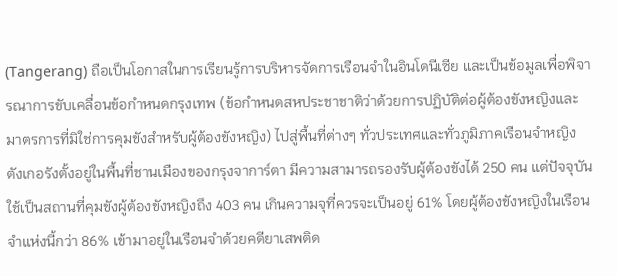(Tangerang) ถือเป็นโอกาสในการเรียนรู้การบริหารจัดการเรือนจำในอินโดนีเซีย และเป็นข้อมูลเพื่อพิจารณาการขับเคลื่อนข้อกำหนดกรุงเทพ (ข้อกำหนดสหประชาชาติว่าด้วยการปฏิบัติต่อผู้ต้องขังหญิงและมาตรการที่มิใช่การคุมขังสำหรับผู้ต้องขังหญิง) ไปสู่พื้นที่ต่างๆ ทั่วประเทศและทั่วภูมิภาคเรือนจำหญิงตังเกอรังตั้งอยู่ในพื้นที่ชานเมืองของกรุงจาการ์ตา มีความสามารถรองรับผู้ต้องขังได้ 250 คน แต่ปัจจุบันใช้เป็นสถานที่คุมขังผู้ต้องขังหญิงถึง 403 คน เกินความจุที่ควรจะเป็นอยู่ 61% โดยผู้ต้องขังหญิงในเรือนจำแห่งนี้กว่า 86% เข้ามาอยู่ในเรือนจำด้วยคดียาเสพติด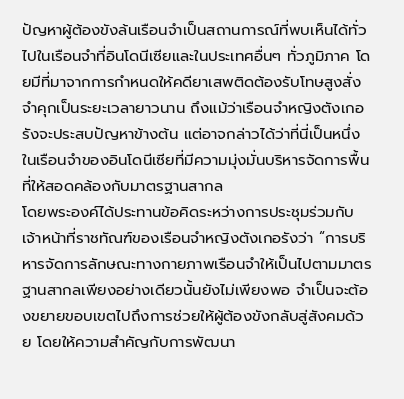ปัญหาผู้ต้องขังล้นเรือนจำเป็นสถานการณ์ที่พบเห็นได้ทั่วไปในเรือนจำที่อินโดนีเซียและในประเทศอื่นๆ ทั่วภูมิภาค โดยมีที่มาจากการกำหนดให้คดียาเสพติดต้องรับโทษสูงสั่งจำคุกเป็นระยะเวลายาวนาน ถึงแม้ว่าเรือนจำหญิงตังเกอรังจะประสบปัญหาข้างต้น แต่อาจกล่าวได้ว่าที่นี่เป็นหนึ่งในเรือนจำของอินโดนีเซียที่มีความมุ่งมั่นบริหารจัดการพื้นที่ให้สอดคล้องกับมาตรฐานสากล
โดยพระองค์ได้ประทานข้อคิดระหว่างการประชุมร่วมกับเจ้าหน้าที่ราชทัณฑ์ของเรือนจำหญิงตังเกอรังว่า “การบริหารจัดการลักษณะทางกายภาพเรือนจำให้เป็นไปตามมาตรฐานสากลเพียงอย่างเดียวนั้นยังไม่เพียงพอ จำเป็นจะต้องขยายขอบเขตไปถึงการช่วยให้ผู้ต้องขังกลับสู่สังคมด้วย โดยให้ความสำคัญกับการพัฒนา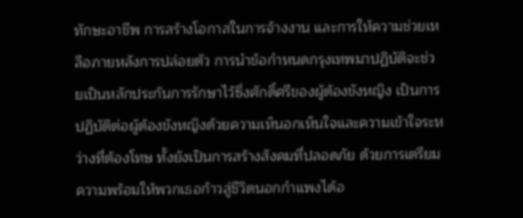ทักษะอาชีพ การสร้างโอกาสในการจ้างงาน และการให้ความช่วยเหลือภายหลังการปล่อยตัว การนำข้อกำหนดกรุงเทพมาปฏิบัติจะช่วยเป็นหลักประกันการรักษาไว้ซึ่งศักดิ์ศรีของผู้ต้องขังหญิง เป็นการปฏิบัติต่อผู้ต้องขังหญิงด้วยความเห็นอกเห็นใจและความเข้าใจระหว่างที่ต้องโทษ ทั้งยังเป็นการสร้างสังคมที่ปลอดภัย ด้วยการเตรียมความพร้อมให้พวกเธอก้าวสู่ชีวิตนอกกำแพงได้อ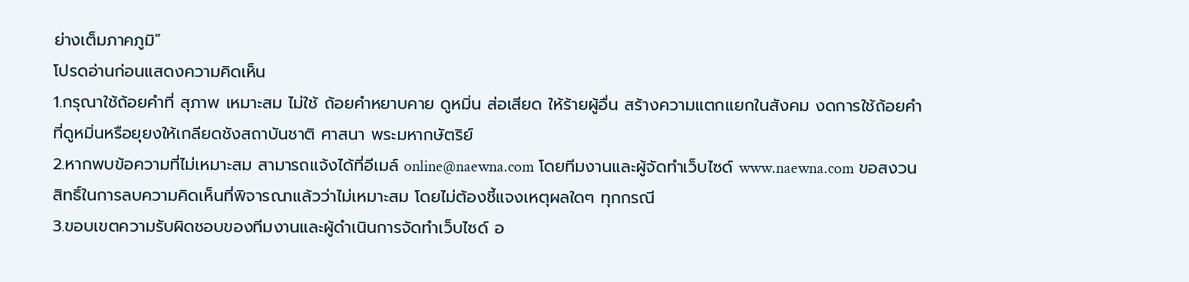ย่างเต็มภาคภูมิ”
โปรดอ่านก่อนแสดงความคิดเห็น
1.กรุณาใช้ถ้อยคำที่ สุภาพ เหมาะสม ไม่ใช้ ถ้อยคำหยาบคาย ดูหมิ่น ส่อเสียด ให้ร้ายผู้อื่น สร้างความแตกแยกในสังคม งดการใช้ถ้อยคำที่ดูหมิ่นหรือยุยงให้เกลียดชังสถาบันชาติ ศาสนา พระมหากษัตริย์
2.หากพบข้อความที่ไม่เหมาะสม สามารถแจ้งได้ที่อีเมล์ online@naewna.com โดยทีมงานและผู้จัดทำเว็บไซด์ www.naewna.com ขอสงวนสิทธิ์ในการลบความคิดเห็นที่พิจารณาแล้วว่าไม่เหมาะสม โดยไม่ต้องชี้แจงเหตุผลใดๆ ทุกกรณี
3.ขอบเขตความรับผิดชอบของทีมงานและผู้ดำเนินการจัดทำเว็บไซด์ อ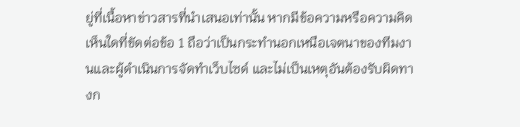ยู่ที่เนื้อหาข่าวสารที่นำเสนอเท่านั้น หากมีข้อความหรือความคิดเห็นใดที่ขัดต่อข้อ 1 ถือว่าเป็นกระทำนอกเหนือเจตนาของทีมงานและผู้ดำเนินการจัดทำเว็บไซด์ และไม่เป็นเหตุอันต้องรับผิดทางก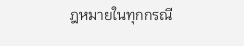ฎหมายในทุกกรณี